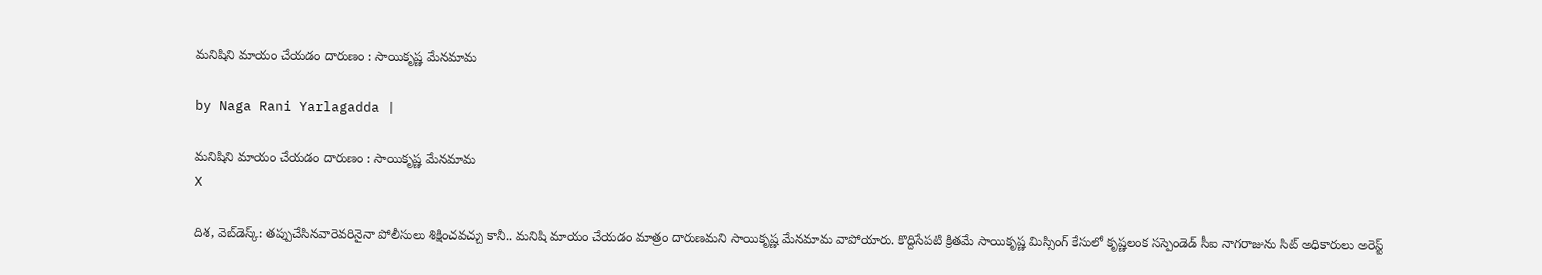మనిషిని మాయం చేయడం దారుణం : సాయికృష్ణ మేనమామ

by Naga Rani Yarlagadda |

మనిషిని మాయం చేయడం దారుణం : సాయికృష్ణ మేనమామ
X

దిశ, వెబ్‌డెస్క్: తప్పుచేసినవారెవరినైనా పోలీసులు శిక్షించవచ్చు కానీ.. మనిషి మాయం చేయడం మాత్రం దారుణమని సాయికృష్ణ మేనమామ వాపోయారు. కొద్దిసేపటి క్రితమే సాయికృష్ణ మిస్సింగ్ కేసులో కృష్ణలంక సస్పెండెడ్ సీఐ నాగరాజును సిట్ అధికారులు అరెస్ట్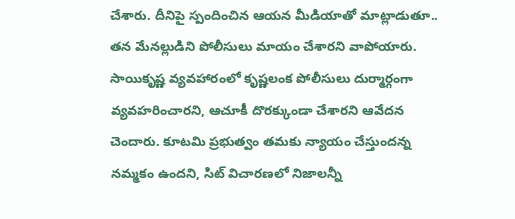చేశారు. దీనిపై స్పందించిన ఆయన మీడియాతో మాట్లాడుతూ.. తన మేనల్లుడిని పోలీసులు మాయం చేశారని వాపోయారు. సాయికృష్ణ వ్యవహారంలో కృష్ణలంక పోలీసులు దుర్మార్గంగా వ్యవహరించారని, ఆచూకీ దొరక్కుండా చేశారని ఆవేదన చెందారు. కూటమి ప్రభుత్వం తమకు న్యాయం చేస్తుందన్న నమ్మకం ఉందని, సిట్ విచారణలో నిజాలన్నీ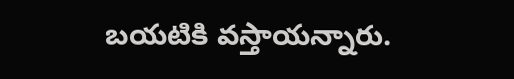బయటికి వస్తాయన్నారు.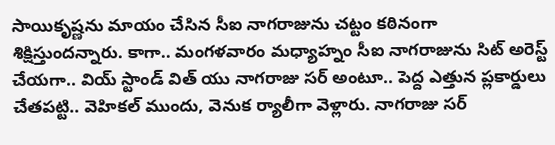సాయికృష్ణను మాయం చేసిన సీఐ నాగరాజును చట్టం కఠినంగా శిక్షిస్తుందన్నారు. కాగా.. మంగళవారం మధ్యాహ్నం సీఐ నాగరాజును సిట్ అరెస్ట్ చేయగా.. వియ్ స్టాండ్ విత్ యు నాగరాజు సర్ అంటూ.. పెద్ద ఎత్తున ప్లకార్డులు చేతపట్టి.. వెహికల్ ముందు, వెనుక ర్యాలీగా వెళ్లారు. నాగరాజు సర్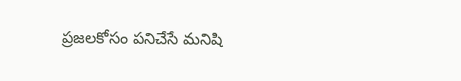ప్రజలకోసం పనిచేసే మనిషి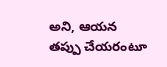అని, ఆయన తప్పు చేయరంటూ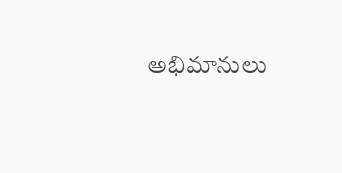అభిమానులు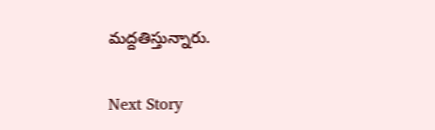మద్దతిస్తున్నారు.

Next Story